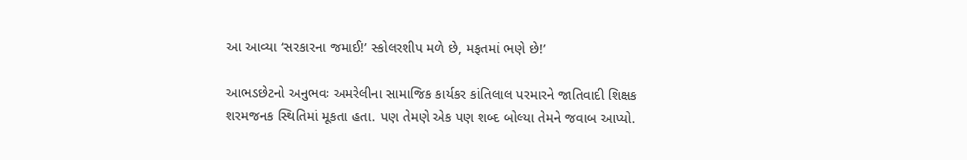આ આવ્યા ‘સરકારના જમાઈ!’ સ્કોલરશીપ મળે છે, મફતમાં ભણે છે!’

આભડછેટનો અનુભવઃ અમરેલીના સામાજિક કાર્યકર કાંતિલાલ પરમારને જાતિવાદી શિક્ષક શરમજનક સ્થિતિમાં મૂકતા હતા. પણ તેમણે એક પણ શબ્દ બોલ્યા તેમને જવાબ આપ્યો.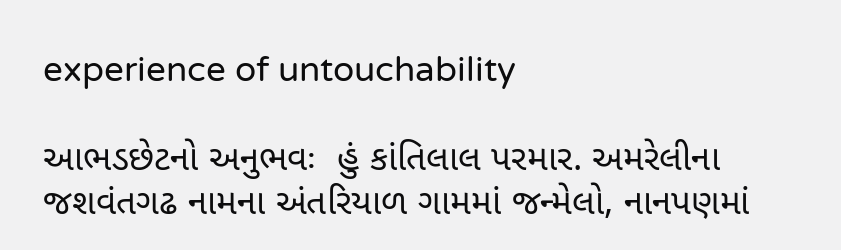experience of untouchability

આભડછેટનો અનુભવઃ  હું કાંતિલાલ પરમાર. અમરેલીના જશવંતગઢ નામના અંતરિયાળ ગામમાં જન્મેલો, નાનપણમાં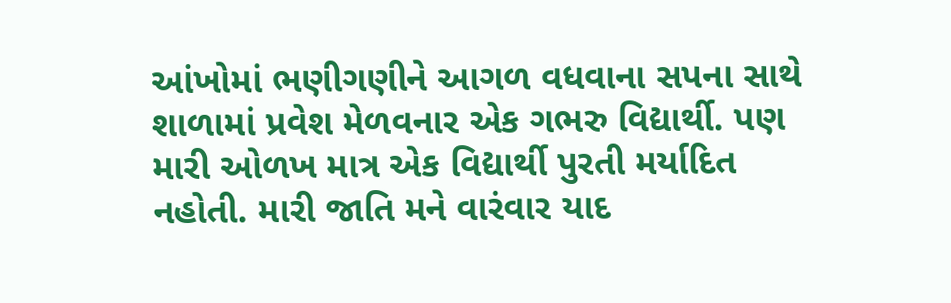આંખોમાં ભણીગણીને આગળ વધવાના સપના સાથે શાળામાં પ્રવેશ મેળવનાર એક ગભરુ વિદ્યાર્થી. પણ મારી ઓળખ માત્ર એક વિદ્યાર્થી પુરતી મર્યાદિત નહોતી. મારી જાતિ મને વારંવાર યાદ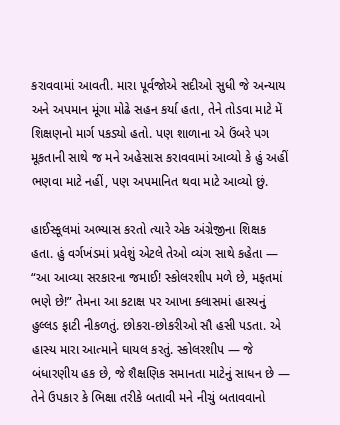કરાવવામાં આવતી. મારા પૂર્વજોએ સદીઓ સુધી જે અન્યાય અને અપમાન મૂંગા મોઢે સહન કર્યા હતા, તેને તોડવા માટે મેં શિક્ષણનો માર્ગ પકડ્યો હતો. પણ શાળાના એ ઉંબરે પગ મૂકતાની સાથે જ મને અહેસાસ કરાવવામાં આવ્યો કે હું અહીં ભણવા માટે નહીં, પણ અપમાનિત થવા માટે આવ્યો છું.

હાઈસ્કૂલમાં અભ્યાસ કરતો ત્યારે એક અંગ્રેજીના શિક્ષક હતા. હું વર્ગખંડમાં પ્રવેશું એટલે તેઓ વ્યંગ સાથે કહેતા — “આ આવ્યા સરકારના જમાઈ! સ્કોલરશીપ મળે છે, મફતમાં ભણે છે!” તેમના આ કટાક્ષ પર આખા ક્લાસમાં હાસ્યનું હુલ્લડ ફાટી નીકળતું. છોકરા-છોકરીઓ સૌ હસી પડતા. એ હાસ્ય મારા આત્માને ઘાયલ કરતું. સ્કોલરશીપ — જે બંધારણીય હક છે, જે શૈક્ષણિક સમાનતા માટેનું સાધન છે — તેને ઉપકાર કે ભિક્ષા તરીકે બતાવી મને નીચું બતાવવાનો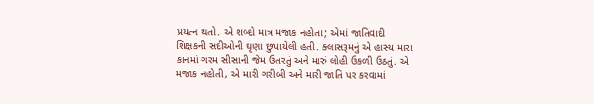પ્રયત્ન થતો. એ શબ્દો માત્ર મજાક નહોતા; એમાં જાતિવાદી શિક્ષકની સદીઓની ઘૃણા છુપાયેલી હતી. ક્લાસરૂમનું એ હાસ્ય મારા કાનમાં ગરમ સીસાની જેમ ઉતરતું અને મારું લોહી ઉકળી ઉઠતું. એ મજાક નહોતી, એ મારી ગરીબી અને મારી જાતિ પર કરવામાં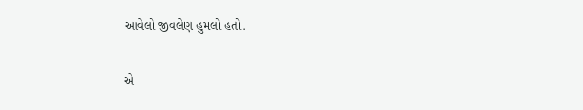આવેલો જીવલેણ હુમલો હતો.

એ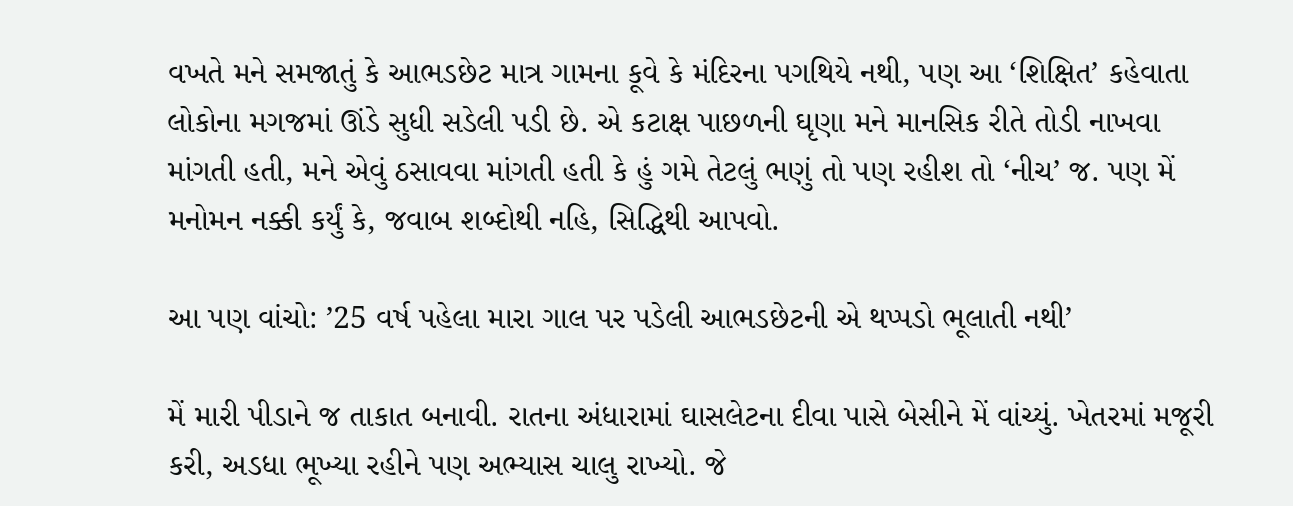વખતે મને સમજાતું કે આભડછેટ માત્ર ગામના કૂવે કે મંદિરના પગથિયે નથી, પણ આ ‘શિક્ષિત’ કહેવાતા લોકોના મગજમાં ઊંડે સુધી સડેલી પડી છે. એ કટાક્ષ પાછળની ઘૃણા મને માનસિક રીતે તોડી નાખવા માંગતી હતી, મને એવું ઠસાવવા માંગતી હતી કે હું ગમે તેટલું ભણું તો પણ રહીશ તો ‘નીચ’ જ. પણ મેં મનોમન નક્કી કર્યું કે, જવાબ શબ્દોથી નહિ, સિદ્ધિથી આપવો.

આ પણ વાંચો: ’25 વર્ષ પહેલા મારા ગાલ પર પડેલી આભડછેટની એ થપ્પડો ભૂલાતી નથી’

મેં મારી પીડાને જ તાકાત બનાવી. રાતના અંધારામાં ઘાસલેટના દીવા પાસે બેસીને મેં વાંચ્યું. ખેતરમાં મજૂરી કરી, અડધા ભૂખ્યા રહીને પણ અભ્યાસ ચાલુ રાખ્યો. જે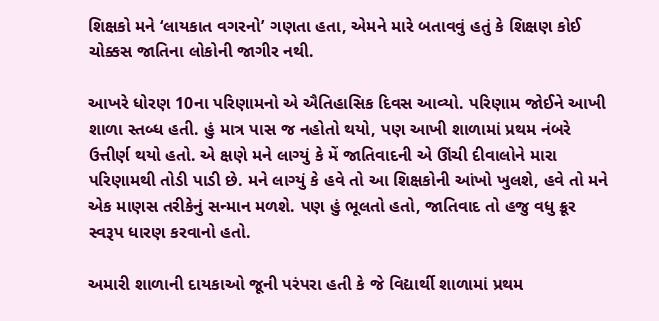શિક્ષકો મને ‘લાયકાત વગરનો’ ગણતા હતા, એમને મારે બતાવવું હતું કે શિક્ષણ કોઈ ચોક્કસ જાતિના લોકોની જાગીર નથી.

આખરે ધોરણ 10ના પરિણામનો એ ઐતિહાસિક દિવસ આવ્યો. પરિણામ જોઈને આખી શાળા સ્તબ્ધ હતી. હું માત્ર પાસ જ નહોતો થયો, પણ આખી શાળામાં પ્રથમ નંબરે ઉત્તીર્ણ થયો હતો. એ ક્ષણે મને લાગ્યું કે મેં જાતિવાદની એ ઊંચી દીવાલોને મારા પરિણામથી તોડી પાડી છે. મને લાગ્યું કે હવે તો આ શિક્ષકોની આંખો ખુલશે, હવે તો મને એક માણસ તરીકેનું સન્માન મળશે. પણ હું ભૂલતો હતો, જાતિવાદ તો હજુ વધુ ક્રૂર સ્વરૂપ ધારણ કરવાનો હતો.

અમારી શાળાની દાયકાઓ જૂની પરંપરા હતી કે જે વિદ્યાર્થી શાળામાં પ્રથમ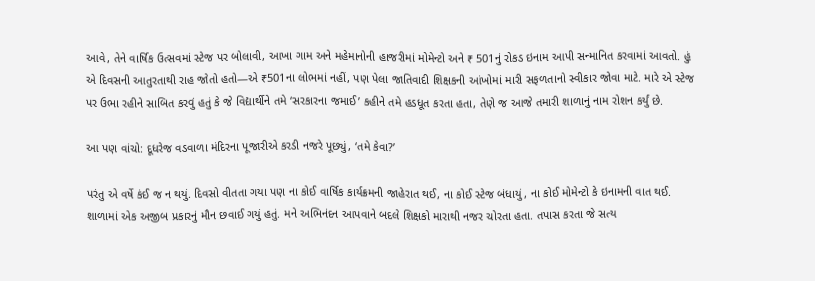આવે, તેને વાર્ષિક ઉત્સવમાં સ્ટેજ પર બોલાવી, આખા ગામ અને મહેમાનોની હાજરીમાં મોમેન્ટો અને ₹ 501નું રોકડ ઇનામ આપી સન્માનિત કરવામાં આવતો. હું એ દિવસની આતુરતાથી રાહ જોતો હતો—એ ₹501ના લોભમાં નહીં, પણ પેલા જાતિવાદી શિક્ષકની આંખોમાં મારી સફળતાનો સ્વીકાર જોવા માટે. મારે એ સ્ટેજ પર ઉભા રહીને સાબિત કરવું હતું કે જે વિદ્યાર્થીને તમે ‘સરકારના જમાઈ’ કહીને તમે હડધૂત કરતા હતા, તેણે જ આજે તમારી શાળાનું નામ રોશન કર્યું છે.

આ પણ વાંચો: દૂધરેજ વડવાળા મંદિરના પૂજારીએ કરડી નજરે પૂછ્યું, ‘તમે કેવા?’

પરંતુ એ વર્ષે કંઈ જ ન થયું. દિવસો વીતતા ગયા પણ ના કોઈ વાર્ષિક કાર્યક્રમની જાહેરાત થઈ, ના કોઈ સ્ટેજ બંધાયું, ના કોઈ મોમેન્ટો કે ઇનામની વાત થઈ. શાળામાં એક અજીબ પ્રકારનું મૌન છવાઈ ગયું હતું. મને અભિનંદન આપવાને બદલે શિક્ષકો મારાથી નજર ચોરતા હતા. તપાસ કરતા જે સત્ય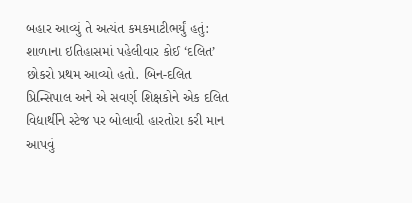બહાર આવ્યું તે અત્યંત કમકમાટીભર્યું હતું: શાળાના ઇતિહાસમાં પહેલીવાર કોઈ ‘દલિત’ છોકરો પ્રથમ આવ્યો હતો. બિન-દલિત પ્રિન્સિપાલ અને એ સવર્ણ શિક્ષકોને એક દલિત વિદ્યાર્થીને સ્ટેજ પર બોલાવી હારતોરા કરી માન આપવું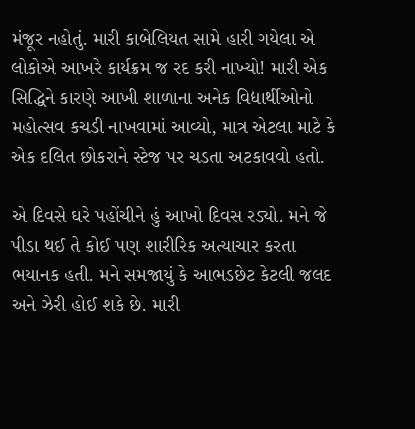મંજૂર નહોતું. મારી કાબેલિયત સામે હારી ગયેલા એ લોકોએ આખરે કાર્યક્રમ જ રદ કરી નાખ્યો! મારી એક સિદ્ધિને કારણે આખી શાળાના અનેક વિદ્યાર્થીઓનો મહોત્સવ કચડી નાખવામાં આવ્યો, માત્ર એટલા માટે કે એક દલિત છોકરાને સ્ટેજ પર ચડતા અટકાવવો હતો.

એ દિવસે ઘરે પહોંચીને હું આખો દિવસ રડ્યો. મને જે પીડા થઈ તે કોઈ પણ શારીરિક અત્યાચાર કરતા ભયાનક હતી. મને સમજાયું કે આભડછેટ કેટલી જલદ અને ઝેરી હોઈ શકે છે. મારી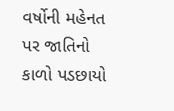વર્ષોની મહેનત પર જાતિનો કાળો પડછાયો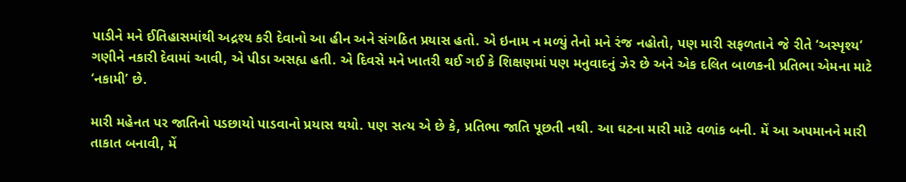પાડીને મને ઈતિહાસમાંથી અદ્રશ્ય કરી દેવાનો આ હીન અને સંગઠિત પ્રયાસ હતો. એ ઇનામ ન મળ્યું તેનો મને રંજ નહોતો, પણ મારી સફળતાને જે રીતે ‘અસ્પૃશ્ય’ ગણીને નકારી દેવામાં આવી, એ પીડા અસહ્ય હતી. એ દિવસે મને ખાતરી થઈ ગઈ કે શિક્ષણમાં પણ મનુવાદનું ઝેર છે અને એક દલિત બાળકની પ્રતિભા એમના માટે ‘નકામી’ છે.

મારી મહેનત પર જાતિનો પડછાયો પાડવાનો પ્રયાસ થયો. પણ સત્ય એ છે કે, પ્રતિભા જાતિ પૂછતી નથી. આ ઘટના મારી માટે વળાંક બની. મેં આ અપમાનને મારી તાકાત બનાવી, મેં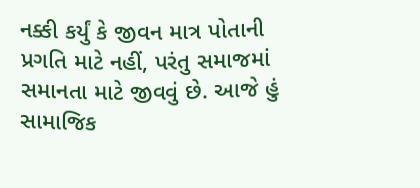નક્કી કર્યું કે જીવન માત્ર પોતાની પ્રગતિ માટે નહીં, પરંતુ સમાજમાં સમાનતા માટે જીવવું છે. આજે હું સામાજિક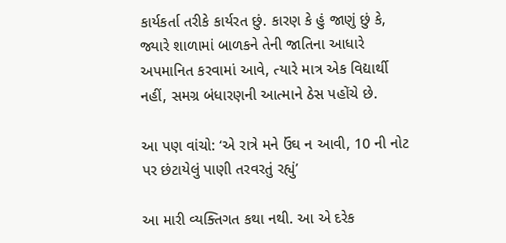કાર્યકર્તા તરીકે કાર્યરત છું. કારણ કે હું જાણું છું કે, જ્યારે શાળામાં બાળકને તેની જાતિના આધારે અપમાનિત કરવામાં આવે, ત્યારે માત્ર એક વિદ્યાર્થી નહીં, સમગ્ર બંધારણની આત્માને ઠેસ પહોંચે છે.

આ પણ વાંચો: ‘એ રાત્રે મને ઉંઘ ન આવી, 10 ની નોટ પર છંટાયેલું પાણી તરવરતું રહ્યું’

આ મારી વ્યક્તિગત કથા નથી. આ એ દરેક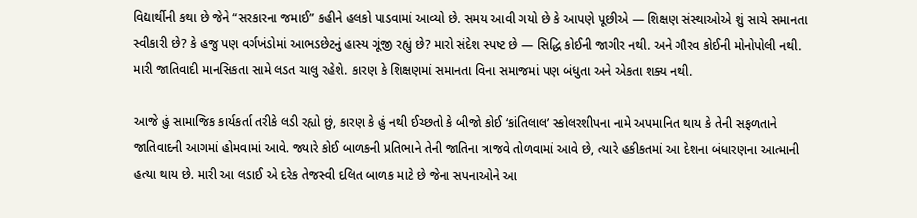વિદ્યાર્થીની કથા છે જેને “સરકારના જમાઈ” કહીને હલકો પાડવામાં આવ્યો છે. સમય આવી ગયો છે કે આપણે પૂછીએ — શિક્ષણ સંસ્થાઓએ શું સાચે સમાનતા સ્વીકારી છે? કે હજુ પણ વર્ગખંડોમાં આભડછેટનું હાસ્ય ગૂંજી રહ્યું છે? મારો સંદેશ સ્પષ્ટ છે — સિદ્ધિ કોઈની જાગીર નથી. અને ગૌરવ કોઈની મોનોપોલી નથી. મારી જાતિવાદી માનસિકતા સામે લડત ચાલુ રહેશે. કારણ કે શિક્ષણમાં સમાનતા વિના સમાજમાં પણ બંધુતા અને એકતા શક્ય નથી.

આજે હું સામાજિક કાર્યકર્તા તરીકે લડી રહ્યો છું, કારણ કે હું નથી ઈચ્છતો કે બીજો કોઈ ‘કાંતિલાલ’ સ્કોલરશીપના નામે અપમાનિત થાય કે તેની સફળતાને જાતિવાદની આગમાં હોમવામાં આવે. જ્યારે કોઈ બાળકની પ્રતિભાને તેની જાતિના ત્રાજવે તોળવામાં આવે છે, ત્યારે હકીકતમાં આ દેશના બંધારણના આત્માની હત્યા થાય છે. મારી આ લડાઈ એ દરેક તેજસ્વી દલિત બાળક માટે છે જેના સપનાઓને આ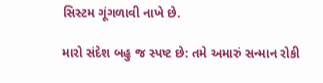સિસ્ટમ ગૂંગળાવી નાખે છે.

મારો સંદેશ બહુ જ સ્પષ્ટ છે: તમે અમારું સન્માન રોકી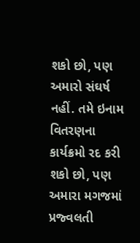શકો છો, પણ અમારો સંઘર્ષ નહીં. તમે ઇનામ વિતરણના કાર્યક્રમો રદ કરી શકો છો, પણ અમારા મગજમાં પ્રજ્વલતી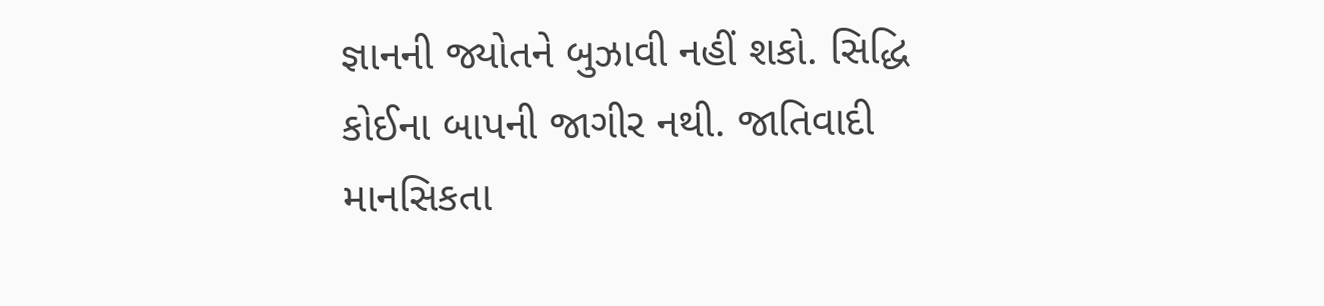જ્ઞાનની જ્યોતને બુઝાવી નહીં શકો. સિદ્ધિ કોઈના બાપની જાગીર નથી. જાતિવાદી માનસિકતા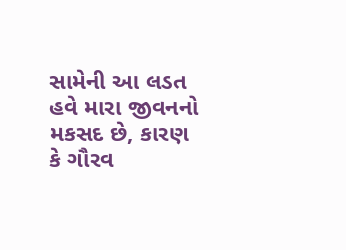સામેની આ લડત હવે મારા જીવનનો મકસદ છે, કારણ કે ગૌરવ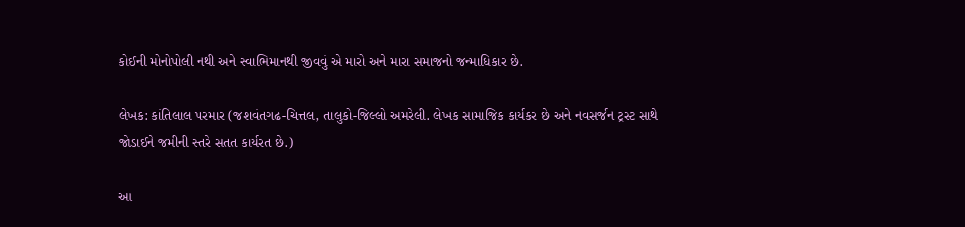કોઈની મોનોપોલી નથી અને સ્વાભિમાનથી જીવવું એ મારો અને મારા સમાજનો જન્માધિકાર છે.

લેખક: કાંતિલાલ પરમાર (જશવંતગઢ-ચિત્તલ, તાલુકો-જિલ્લો અમરેલી. લેખક સામાજિક કાર્યકર છે અને નવસર્જન ટ્રસ્ટ સાથે જોડાઈને જમીની સ્તરે સતત કાર્યરત છે.)

આ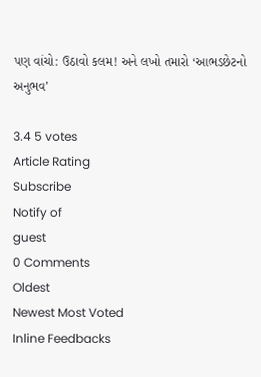પણ વાંચો: ઉઠાવો કલમ! અને લખો તમારો ‘આભડછેટનો અનુભવ’

3.4 5 votes
Article Rating
Subscribe
Notify of
guest
0 Comments
Oldest
Newest Most Voted
Inline Feedbacks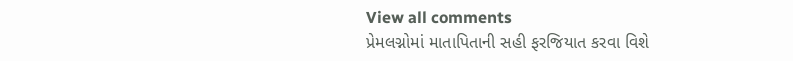View all comments
પ્રેમલગ્નોમાં માતાપિતાની સહી ફરજિયાત કરવા વિશે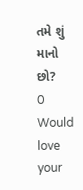તમે શું માનો છો?
0
Would love your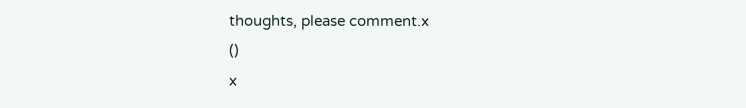thoughts, please comment.x
()
x